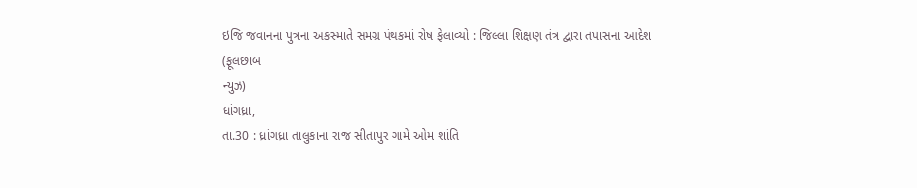ઇજિ જવાનના પુત્રના અકસ્માતે સમગ્ર પંથકમાં રોષ ફેલાવ્યો : જિલ્લા શિક્ષણ તંત્ર દ્વારા તપાસના આદેશ
(ફૂલછાબ
ન્યુઝ)
ધાંગધ્રા,
તા.30 : ધ્રાંગધ્રા તાલુકાના રાજ સીતાપુર ગામે ઓમ શાંતિ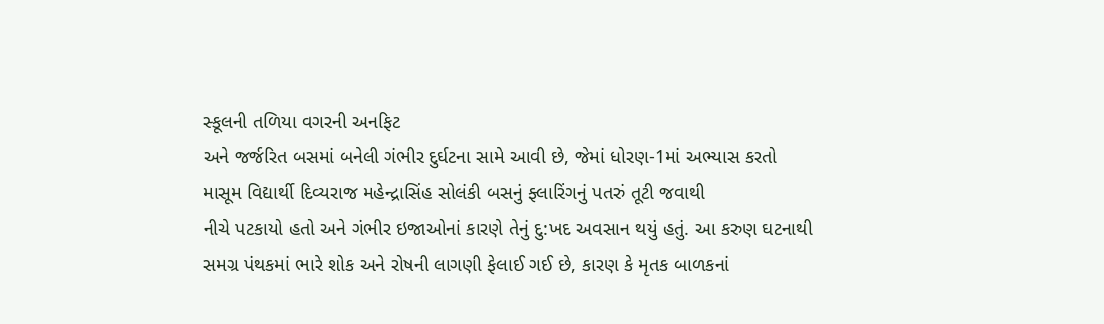સ્કૂલની તળિયા વગરની અનફિટ
અને જર્જરિત બસમાં બનેલી ગંભીર દુર્ઘટના સામે આવી છે, જેમાં ધોરણ-1માં અભ્યાસ કરતો
માસૂમ વિદ્યાર્થી દિવ્યરાજ મહેન્દ્રાસિંહ સોલંકી બસનું ફ્લારિંગનું પતરું તૂટી જવાથી
નીચે પટકાયો હતો અને ગંભીર ઇજાઓનાં કારણે તેનું દુ:ખદ અવસાન થયું હતું. આ કરુણ ઘટનાથી
સમગ્ર પંથકમાં ભારે શોક અને રોષની લાગણી ફેલાઈ ગઈ છે, કારણ કે મૃતક બાળકનાં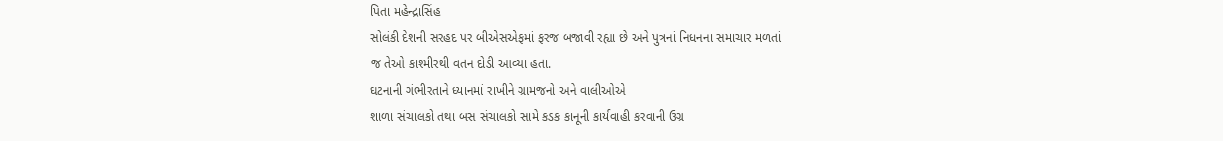પિતા મહેન્દ્રાસિંહ
સોલંકી દેશની સરહદ પર બીએસએફમાં ફરજ બજાવી રહ્યા છે અને પુત્રનાં નિધનના સમાચાર મળતાં
જ તેઓ કાશ્મીરથી વતન દોડી આવ્યા હતા.
ઘટનાની ગંભીરતાને ધ્યાનમાં રાખીને ગ્રામજનો અને વાલીઓએ
શાળા સંચાલકો તથા બસ સંચાલકો સામે કડક કાનૂની કાર્યવાહી કરવાની ઉગ્ર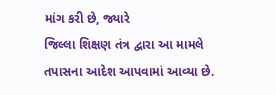માંગ કરી છે, જ્યારે
જિલ્લા શિક્ષણ તંત્ર દ્વારા આ મામલે તપાસના આદેશ આપવામાં આવ્યા છે.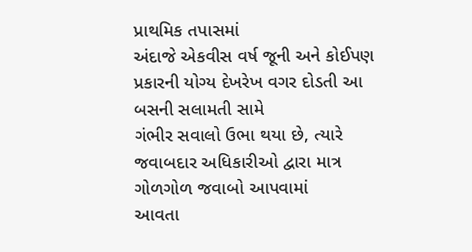પ્રાથમિક તપાસમાં
અંદાજે એકવીસ વર્ષ જૂની અને કોઈપણ પ્રકારની યોગ્ય દેખરેખ વગર દોડતી આ બસની સલામતી સામે
ગંભીર સવાલો ઉભા થયા છે, ત્યારે જવાબદાર અધિકારીઓ દ્વારા માત્ર ગોળગોળ જવાબો આપવામાં
આવતા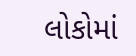લોકોમાં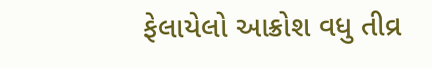ફેલાયેલો આક્રોશ વધુ તીવ્ર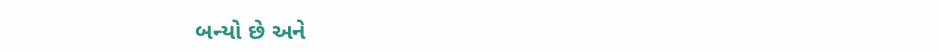બન્યો છે અને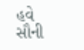હવે સૌની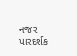નજર પારદર્શક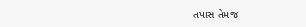તપાસ તેમજ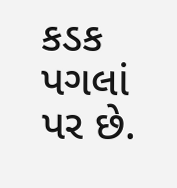કડક પગલાં પર છે.